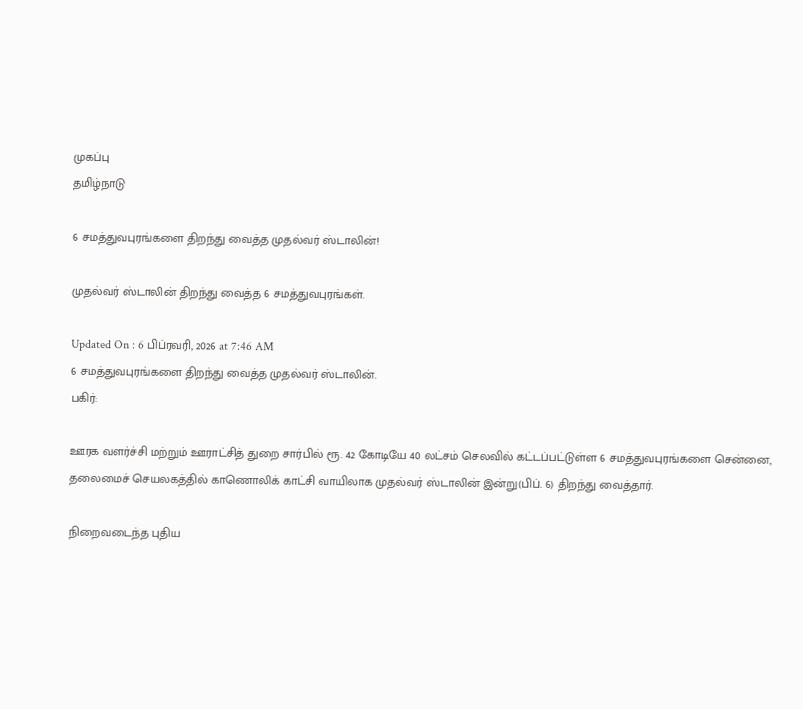முகப்பு
தமிழ்நாடு

6 சமத்துவபுரங்களை திறந்து வைத்த முதல்வர் ஸ்டாலின்!

முதல்வர் ஸ்டாலின் திறந்து வைத்த 6 சமத்துவபுரங்கள்.

Updated On : 6 பிப்ரவரி, 2026 at 7:46 AM
6 சமத்துவபுரங்களை திறந்து வைத்த முதல்வர் ஸ்டாலின்.
பகிர்:

ஊரக வளர்ச்சி மற்றும் ஊராட்சித் துறை சார்பில் ரூ. 42 கோடியே 40 லட்சம் செலவில் கட்டப்பட்டுள்ள 6 சமத்துவபுரங்களை சென்னை, தலைமைச் செயலகத்தில் காணொலிக் காட்சி வாயிலாக முதல்வர் ஸ்டாலின் இன்று(பிப். 6) திறந்து வைத்தார்.

நிறைவடைந்த புதிய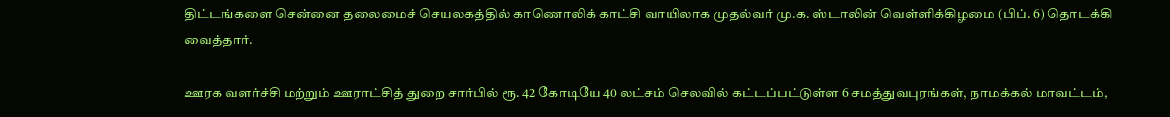திட்டங்களை சென்னை தலைமைச் செயலகத்தில் காணொலிக் காட்சி வாயிலாக முதல்வர் மு.க. ஸ்டாலின் வெள்ளிக்கிழமை (பிப். 6) தொடக்கி வைத்தார்.

ஊரக வளர்ச்சி மற்றும் ஊராட்சித் துறை சார்பில் ரூ. 42 கோடியே 40 லட்சம் செலவில் கட்டப்பட்டுள்ள 6 சமத்துவபுரங்கள், நாமக்கல் மாவட்டம்,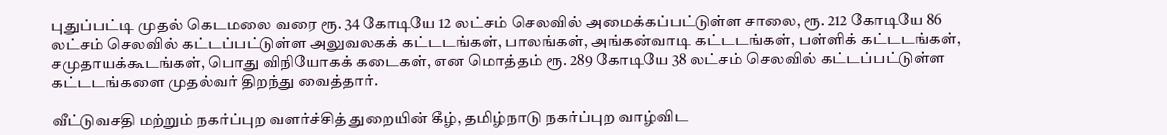புதுப்பட்டி முதல் கெடமலை வரை ரூ. 34 கோடியே 12 லட்சம் செலவில் அமைக்கப்பட்டுள்ள சாலை, ரூ. 212 கோடியே 86 லட்சம் செலவில் கட்டப்பட்டுள்ள அலுவலகக் கட்டடங்கள், பாலங்கள், அங்கன்வாடி கட்டடங்கள், பள்ளிக் கட்டடங்கள், சமுதாயக்கூடங்கள், பொது விநியோகக் கடைகள், என மொத்தம் ரூ. 289 கோடியே 38 லட்சம் செலவில் கட்டப்பட்டுள்ள கட்டடங்களை முதல்வர் திறந்து வைத்தார்.

வீட்டுவசதி மற்றும் நகர்ப்புற வளர்ச்சித் துறையின் கீழ், தமிழ்நாடு நகர்ப்புற வாழ்விட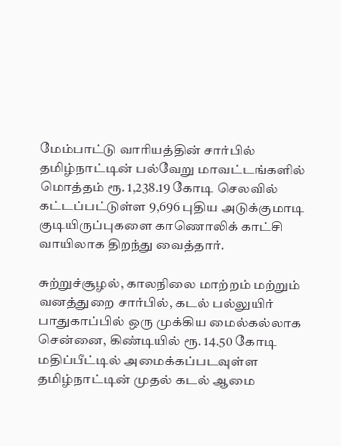மேம்பாட்டு வாரியத்தின் சார்பில் தமிழ்நாட்டின் பல்வேறு மாவட்டங்களில் மொத்தம் ரூ. 1,238.19 கோடி செலவில் கட்டப்பட்டுள்ள 9,696 புதிய அடுக்குமாடி குடியிருப்புகளை காணொலிக் காட்சி வாயிலாக திறந்து வைத்தார்.

சுற்றுச்சூழல், காலநிலை மாற்றம் மற்றும் வனத்துறை சார்பில், கடல் பல்லுயிர் பாதுகாப்பில் ஒரு முக்கிய மைல்கல்லாக சென்னை, கிண்டியில் ரூ. 14.50 கோடி மதிப்பீட்டில் அமைக்கப்படவுள்ள தமிழ்நாட்டின் முதல் கடல் ஆமை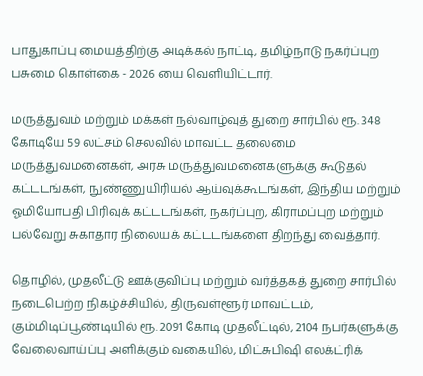பாதுகாப்பு மையத்திற்கு அடிக்கல் நாட்டி, தமிழ்நாடு நகர்ப்புற பசுமை கொள்கை - 2026 யை வெளியிட்டார்.

மருத்துவம் மற்றும் மக்கள் நல்வாழ்வுத் துறை சார்பில் ரூ. 348 கோடியே 59 லட்சம் செலவில் மாவட்ட தலைமை மருத்துவமனைகள், அரசு மருத்துவமனைகளுக்கு கூடுதல் கட்டடங்கள், நுண்ணுயிரியல் ஆய்வுக்கூடங்கள், இந்திய மற்றும் ஓமியோபதி பிரிவுக் கட்டடங்கள், நகர்ப்புற, கிராமப்புற மற்றும் பல்வேறு சுகாதார நிலையக் கட்டடங்களை திறந்து வைத்தார்.

தொழில், முதலீட்டு ஊக்குவிப்பு மற்றும் வர்த்தகத் துறை சார்பில் நடைபெற்ற நிகழ்ச்சியில், திருவள்ளூர் மாவட்டம், கும்மிடிப்பூண்டியில் ரூ. 2091 கோடி முதலீட்டில், 2104 நபர்களுக்கு வேலைவாய்ப்பு அளிக்கும் வகையில், மிட்சுபிஷி எலக்ட்ரிக்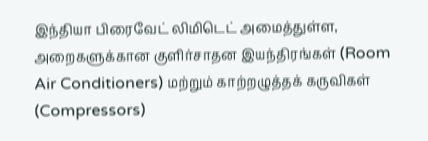இந்தியா பிரைவேட் லிமிடெட் அமைத்துள்ள, அறைகளுக்கான குளிர்சாதன இயந்திரங்கள் (Room Air Conditioners) மற்றும் காற்றழுத்தக் கருவிகள் (Compressors)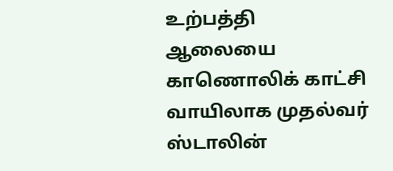உற்பத்தி ஆலையை காணொலிக் காட்சி வாயிலாக முதல்வர் ஸ்டாலின்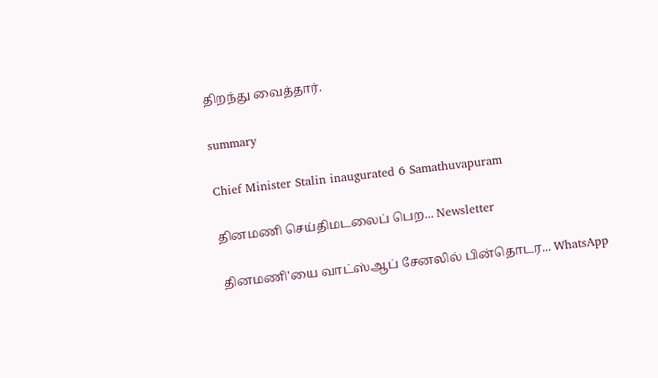திறந்து வைத்தார்.

summary

Chief Minister Stalin inaugurated 6 Samathuvapuram

தினமணி செய்திமடலைப் பெற... Newsletter

தினமணி'யை வாட்ஸ்ஆப் சேனலில் பின்தொடர... WhatsApp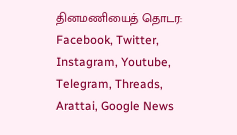தினமணியைத் தொடர: Facebook, Twitter, Instagram, Youtube, Telegram, Threads, Arattai, Google News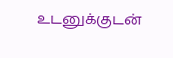உடனுக்குடன்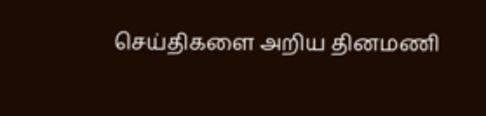செய்திகளை அறிய தினமணி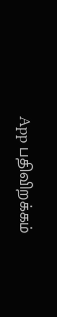App பதிவிறக்கம்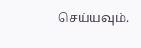செய்யவும்.